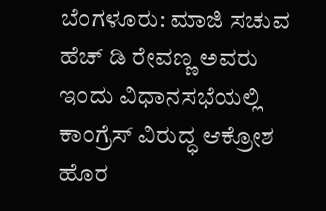ಬೆಂಗಳೂರು: ಮಾಜಿ ಸಚುವ ಹೆಚ್ ಡಿ ರೇವಣ್ಣ ಅವರು ಇಂದು ವಿಧಾನಸಭೆಯಲ್ಲಿ ಕಾಂಗ್ರೆಸ್ ವಿರುದ್ಧ ಆಕ್ರೋಶ ಹೊರ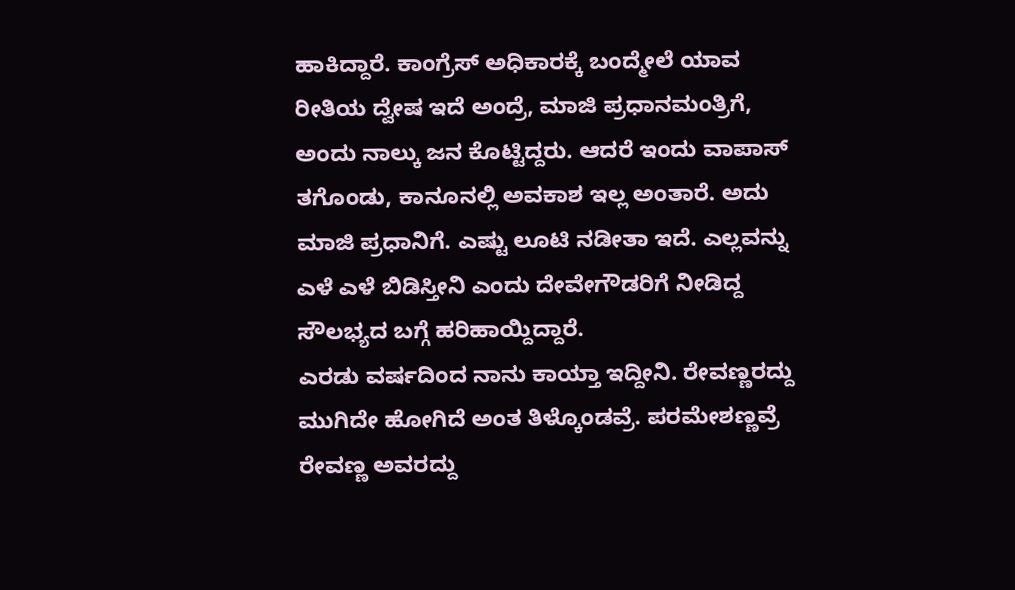ಹಾಕಿದ್ದಾರೆ. ಕಾಂಗ್ರೆಸ್ ಅಧಿಕಾರಕ್ಕೆ ಬಂದ್ಮೇಲೆ ಯಾವ ರೀತಿಯ ದ್ವೇಷ ಇದೆ ಅಂದ್ರೆ, ಮಾಜಿ ಪ್ರಧಾನಮಂತ್ರಿಗೆ, ಅಂದು ನಾಲ್ಕು ಜನ ಕೊಟ್ಟಿದ್ದರು. ಆದರೆ ಇಂದು ವಾಪಾಸ್ ತಗೊಂಡು, ಕಾನೂನಲ್ಲಿ ಅವಕಾಶ ಇಲ್ಲ ಅಂತಾರೆ. ಅದು ಮಾಜಿ ಪ್ರಧಾನಿಗೆ. ಎಷ್ಟು ಲೂಟಿ ನಡೀತಾ ಇದೆ. ಎಲ್ಲವನ್ನು ಎಳೆ ಎಳೆ ಬಿಡಿಸ್ತೀನಿ ಎಂದು ದೇವೇಗೌಡರಿಗೆ ನೀಡಿದ್ದ ಸೌಲಭ್ಯದ ಬಗ್ಗೆ ಹರಿಹಾಯ್ದಿದ್ದಾರೆ.
ಎರಡು ವರ್ಷದಿಂದ ನಾನು ಕಾಯ್ತಾ ಇದ್ದೀನಿ. ರೇವಣ್ಣರದ್ದು ಮುಗಿದೇ ಹೋಗಿದೆ ಅಂತ ತಿಳ್ಕೊಂಡವ್ರೆ. ಪರಮೇಶಣ್ಣವ್ರೆ ರೇವಣ್ಣ ಅವರದ್ದು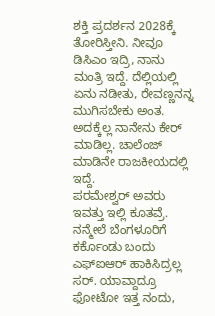ಶಕ್ತಿ ಪ್ರದರ್ಶನ 2028ಕ್ಕೆ ತೋರಿಸ್ತೀನಿ. ನೀವೂ ಡಿಸಿಎಂ ಇದ್ರಿ, ನಾನು ಮಂತ್ರಿ ಇದ್ದೆ. ದೆಲ್ಲಿಯಲ್ಲಿ ಏನು ನಡೀತು, ರೇವಣ್ಣನನ್ನ ಮುಗಿಸಬೇಕು ಅಂತ. ಅದಕ್ಕೆಲ್ಲ ನಾನೇನು ಕೇರ್ ಮಾಡಿಲ್ಲ. ಚಾಲೆಂಜ್ ಮಾಡಿನೇ ರಾಜಕೀಯದಲ್ಲಿ ಇದ್ದೆ.
ಪರಮೇಶ್ವರ್ ಅವರು ಇವತ್ತು ಇಲ್ಲಿ ಕೂತವ್ರೆ. ನನ್ಮೇಲೆ ಬೆಂಗಳೂರಿಗೆ ಕರ್ಕೊಂಡು ಬಂದು ಎಫ್ಐಆರ್ ಹಾಕಿಸಿದ್ರಲ್ಲ ಸರ್. ಯಾವ್ದಾದ್ರೂ ಫೋಟೋ ಇತ್ತ ನಂದು,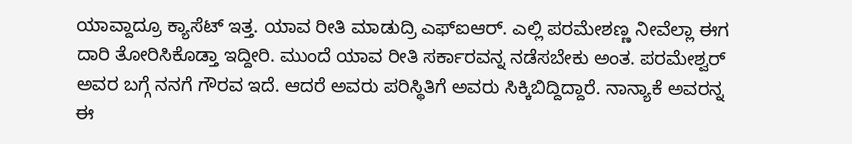ಯಾವ್ದಾದ್ರೂ ಕ್ಯಾಸೆಟ್ ಇತ್ತ. ಯಾವ ರೀತಿ ಮಾಡುದ್ರಿ ಎಫ್ಐಆರ್. ಎಲ್ಲಿ ಪರಮೇಶಣ್ಣ ನೀವೆಲ್ಲಾ ಈಗ ದಾರಿ ತೋರಿಸಿಕೊಡ್ತಾ ಇದ್ದೀರಿ. ಮುಂದೆ ಯಾವ ರೀತಿ ಸರ್ಕಾರವನ್ನ ನಡೆಸಬೇಕು ಅಂತ. ಪರಮೇಶ್ವರ್ ಅವರ ಬಗ್ಗೆ ನನಗೆ ಗೌರವ ಇದೆ. ಆದರೆ ಅವರು ಪರಿಸ್ಥಿತಿಗೆ ಅವರು ಸಿಕ್ಕಿಬಿದ್ದಿದ್ದಾರೆ. ನಾನ್ಯಾಕೆ ಅವರನ್ನ ಈ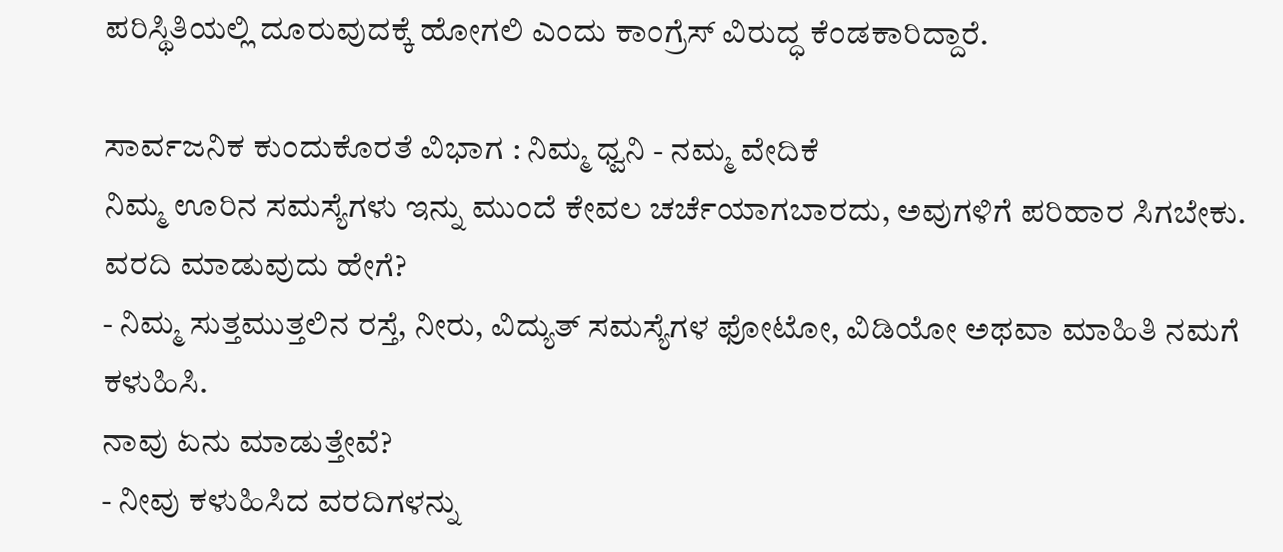ಪರಿಸ್ಥಿತಿಯಲ್ಲಿ ದೂರುವುದಕ್ಕೆ ಹೋಗಲಿ ಎಂದು ಕಾಂಗ್ರೆಸ್ ವಿರುದ್ಧ ಕೆಂಡಕಾರಿದ್ದಾರೆ.

ಸಾರ್ವಜನಿಕ ಕುಂದುಕೊರತೆ ವಿಭಾಗ : ನಿಮ್ಮ ಧ್ವನಿ - ನಮ್ಮ ವೇದಿಕೆ
ನಿಮ್ಮ ಊರಿನ ಸಮಸ್ಯೆಗಳು ಇನ್ನು ಮುಂದೆ ಕೇವಲ ಚರ್ಚೆಯಾಗಬಾರದು, ಅವುಗಳಿಗೆ ಪರಿಹಾರ ಸಿಗಬೇಕು.
ವರದಿ ಮಾಡುವುದು ಹೇಗೆ?
- ನಿಮ್ಮ ಸುತ್ತಮುತ್ತಲಿನ ರಸ್ತೆ, ನೀರು, ವಿದ್ಯುತ್ ಸಮಸ್ಯೆಗಳ ಫೋಟೋ, ವಿಡಿಯೋ ಅಥವಾ ಮಾಹಿತಿ ನಮಗೆ ಕಳುಹಿಸಿ.
ನಾವು ಏನು ಮಾಡುತ್ತೇವೆ?
- ನೀವು ಕಳುಹಿಸಿದ ವರದಿಗಳನ್ನು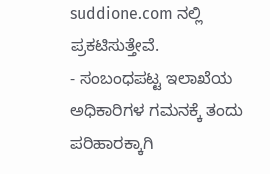suddione.com ನಲ್ಲಿ ಪ್ರಕಟಿಸುತ್ತೇವೆ.
- ಸಂಬಂಧಪಟ್ಟ ಇಲಾಖೆಯ ಅಧಿಕಾರಿಗಳ ಗಮನಕ್ಕೆ ತಂದು ಪರಿಹಾರಕ್ಕಾಗಿ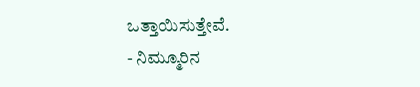ಒತ್ತಾಯಿಸುತ್ತೇವೆ.
- ನಿಮ್ಮೂರಿನ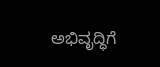ಅಭಿವೃದ್ಧಿಗೆ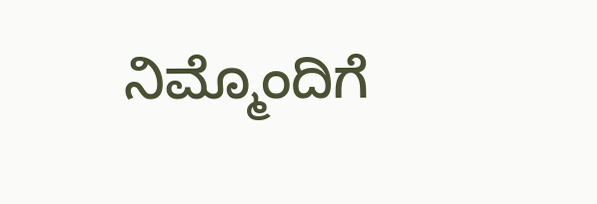ನಿಮ್ಮೊಂದಿಗೆ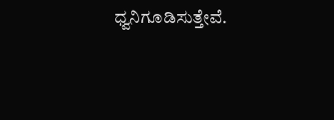ಧ್ವನಿಗೂಡಿಸುತ್ತೇವೆ.